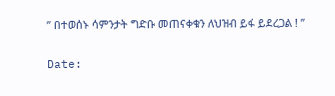” በተወሰኑ ሳምንታት ግድቡ መጠናቀቁን ለህዝብ ይፋ ይደረጋል ! ”

Date: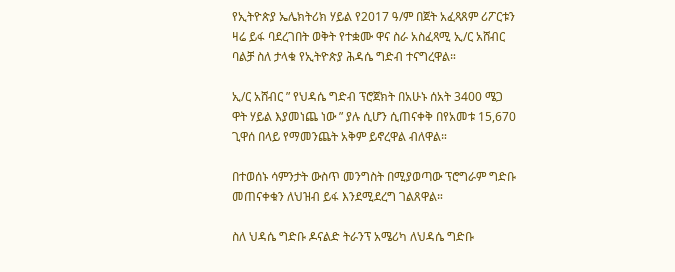የኢትዮጵያ ኤሌክትሪክ ሃይል የ2017 ዓ/ም በጀት አፈጻጸም ሪፖርቱን ዛሬ ይፋ ባደረገበት ወቅት የተቋሙ ዋና ስራ አስፈጻሚ ኢ/ር አሸብር ባልቻ ስለ ታላቁ የኢትዮጵያ ሕዳሴ ግድብ ተናግረዋል።

ኢ/ር አሸብር ” የህዳሴ ግድብ ፕሮጀክት በአሁኑ ሰአት 3400 ሜጋ ዋት ሃይል እያመነጨ ነው ” ያሉ ሲሆን ሲጠናቀቅ በየአመቱ 15,670 ጊዋሰ በላይ የማመንጨት አቅም ይኖረዋል ብለዋል።

በተወሰኑ ሳምንታት ውስጥ መንግስት በሚያወጣው ፕሮግራም ግድቡ መጠናቀቁን ለህዝብ ይፋ እንደሚደረግ ገልጸዋል።

ስለ ህዳሴ ግድቡ ዶናልድ ትራንፕ አሜሪካ ለህዳሴ ግድቡ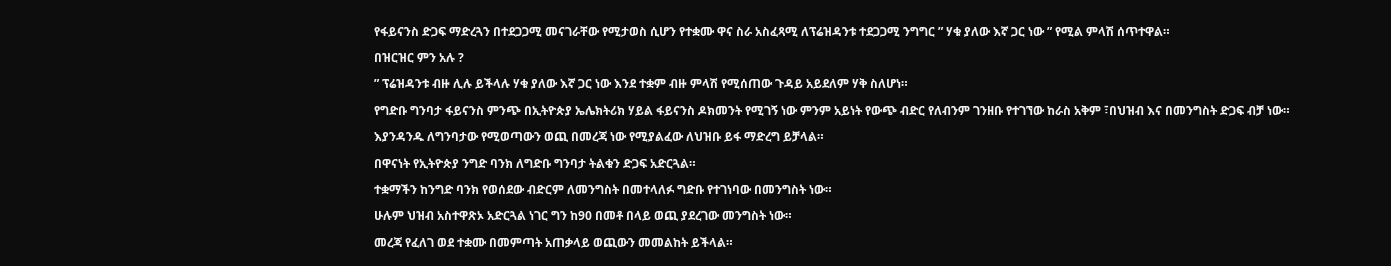የፋይናንስ ድጋፍ ማድረጓን በተደጋጋሚ መናገራቸው የሚታወስ ሲሆን የተቋሙ ዋና ስራ አስፈጻሚ ለፕሬዝዳንቱ ተደጋጋሚ ንግግር ” ሃቁ ያለው እኛ ጋር ነው ” የሚል ምላሽ ሰጥተዋል።

በዝርዝር ምን አሉ ?

” ፕሬዝዳንቱ ብዙ ሊሉ ይችላሉ ሃቁ ያለው እኛ ጋር ነው እንደ ተቋም ብዙ ምላሽ የሚሰጠው ጉዳይ አይደለም ሃቅ ስለሆነ።

የግድቡ ግንባታ ፋይናንስ ምንጭ በኢትዮጵያ ኤሌክትሪክ ሃይል ፋይናንስ ዶክመንት የሚገኝ ነው ምንም አይነት የውጭ ብድር የለብንም ገንዘቡ የተገኘው ከራስ አቅም ፣በህዝብ እና በመንግስት ድጋፍ ብቻ ነው።

እያንዳንዱ ለግንባታው የሚወጣውን ወጪ በመረጃ ነው የሚያልፈው ለህዝቡ ይፋ ማድረግ ይቻላል።

በዋናነት የኢትዮጵያ ንግድ ባንክ ለግድቡ ግንባታ ትልቁን ድጋፍ አድርጓል።

ተቋማችን ከንግድ ባንክ የወሰደው ብድርም ለመንግስት በመተላለፉ ግድቡ የተገነባው በመንግስት ነው።

ሁሉም ህዝብ አስተዋጽኦ አድርጓል ነገር ግን ከ90 በመቶ በላይ ወጪ ያደረገው መንግስት ነው።

መረጃ የፈለገ ወደ ተቋሙ በመምጣት አጠቃላይ ወጪውን መመልከት ይችላል።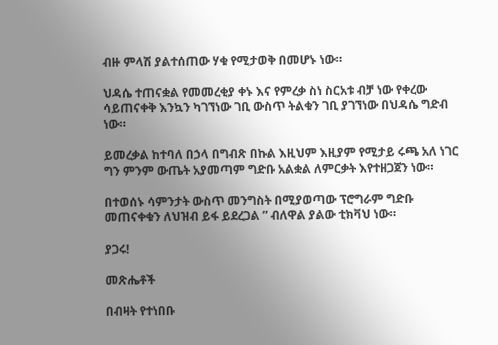ብዙ ምላሽ ያልተሰጠው ሃቁ የሚታወቅ በመሆኑ ነው።

ህዳሴ ተጠናቋል የመመረቂያ ቀኑ እና የምረቃ ስነ ስርአቱ ብቻ ነው የቀረው ሳይጠናቀቅ እንኳን ካገኘነው ገቢ ውስጥ ትልቁን ገቢ ያገኘነው በህዳሴ ግድብ ነው።

ይመረቃል ከተባለ በኃላ በግብጽ በኩል እዚህም እዚያም የሚታይ ሩጫ አለ ነገር ግን ምንም ውጤት አያመጣም ግድቡ አልቋል ለምርቃት እየተዘጋጀን ነው።

በተወሰኑ ሳምንታት ውስጥ መንግስት በሚያወጣው ፕሮግራም ግድቡ መጠናቀቁን ለህዝብ ይፋ ይደረጋል ” ብለዋል ያልው ቲክቫህ ነው።

ያጋሩ!

መጽሔቶች

በብዛት የተነበቡ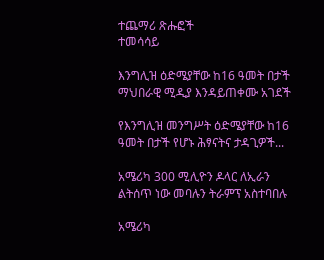ተጨማሪ ጽሑፎች
ተመሳሳይ

እንግሊዝ ዕድሜያቸው ከ16 ዓመት በታች ማህበራዊ ሚዲያ እንዳይጠቀሙ አገደች

የእንግሊዝ መንግሥት ዕድሜያቸው ከ16 ዓመት በታች የሆኑ ሕፃናትና ታዳጊዎች...

አሜሪካ 300 ሚሊዮን ዶላር ለኢራን ልትሰጥ ነው መባሉን ትራምፕ አስተባበሉ

አሜሪካ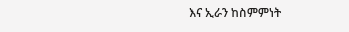እና ኢራን ከስምምነት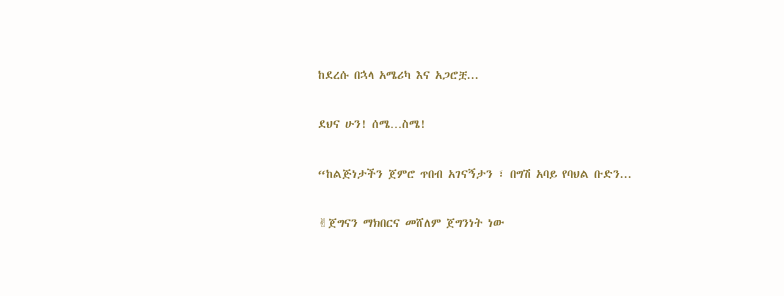ከደረሱ በኋላ አሜሪካ እና አጋሮቿ...

ደህና ሁን! ሰሜ…ስሜ!

“ከልጅነታችን ጀምሮ ጥበብ አገናኝታን ፣ በግሽ አባይ የባህል ቡድን...

✌ጀግናን ማክበርና መሸለም ጀግንነት ነው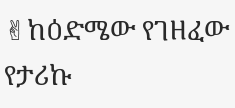✌ከዕድሜው የገዘፈው የታሪኩ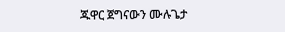ጁዋር ጀግናውን ሙሉጌታ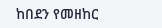ከበደን የመዘከር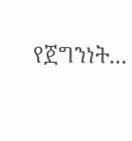የጀግንነት...